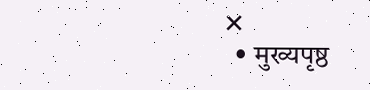✕
  • मुख्यपृष्ठ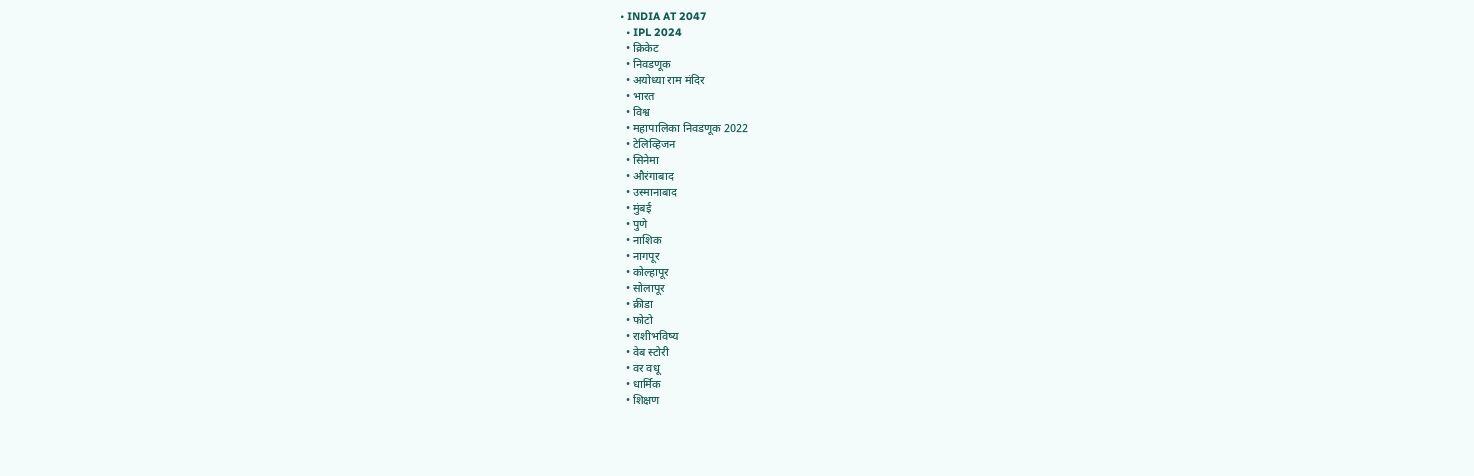• INDIA AT 2047
  • IPL 2024
  • क्रिकेट
  • निवडणूक
  • अयोध्या राम मंदिर
  • भारत
  • विश्व
  • महापालिका निवडणूक 2022
  • टेलिव्हिजन
  • सिनेमा
  • औरंगाबाद
  • उस्मानाबाद
  • मुंबई
  • पुणे
  • नाशिक
  • नागपूर
  • कोल्हापूर
  • सोलापूर
  • क्रीडा
  • फोटो
  • राशीभविष्य
  • वेब स्टोरी
  • वर वधू
  • धार्मिक
  • शिक्षण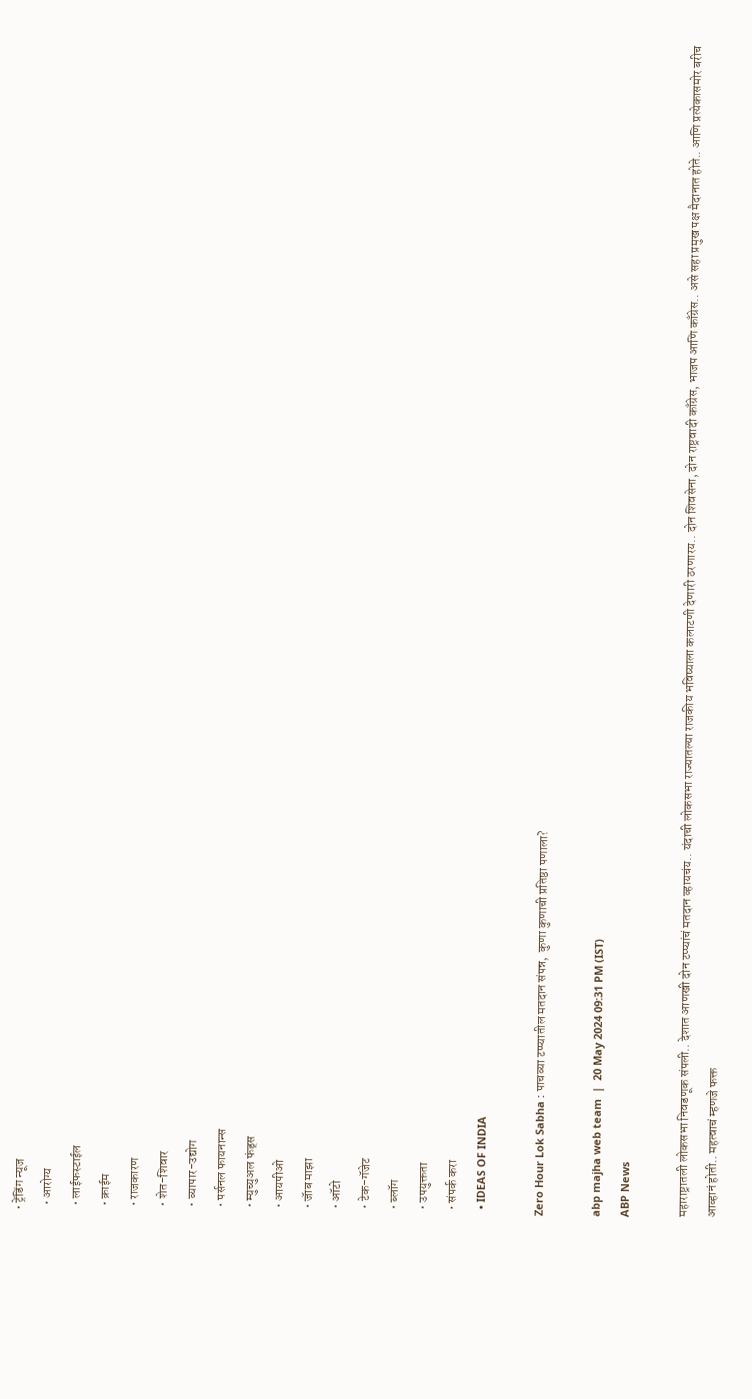• ट्रेंडिंग न्यूज
  • आरोग्य
  • लाईफस्टाईल
  • क्राईम
  • राजकारण
  • शेत-शिवार
  • व्यापार-उद्योग
  • पर्सनल फायनान्स
  • म्युच्युअल फंड्स
  • आयपीओ
  • जॅाब माझा
  • ऑटो
  • टेक-गॅजेट
  • ब्लॉग
  • उपयुक्तता
  • संपर्क करा
  • IDEAS OF INDIA

Zero Hour Lok Sabha : पाचव्या टप्प्यातील मतदान संपन्न,  कुणा कुणाची प्रतिष्ठा पणाला?

abp majha web team  |  20 May 2024 09:31 PM (IST)
ABP News

महाराष्ट्रातली लोकसभा निवडणूक संपली.. देशात आणखी दोन टप्प्यांचं मतदान व्हायचंय.. यंदाची लोकसभा राज्यातल्या राजकीय भविष्याला कलाटणी देणारी ठरणारय.. दोन शिवसेना, दोन राष्ट्रवादी काँग्रेस, भाजप आणि काँग्रेस.. असे सहा प्रमुख पक्ष मैदानात होते.. आणि प्रत्येकासमोर बरीच आव्हानं होती.. महत्वाचं म्हणजे फक्त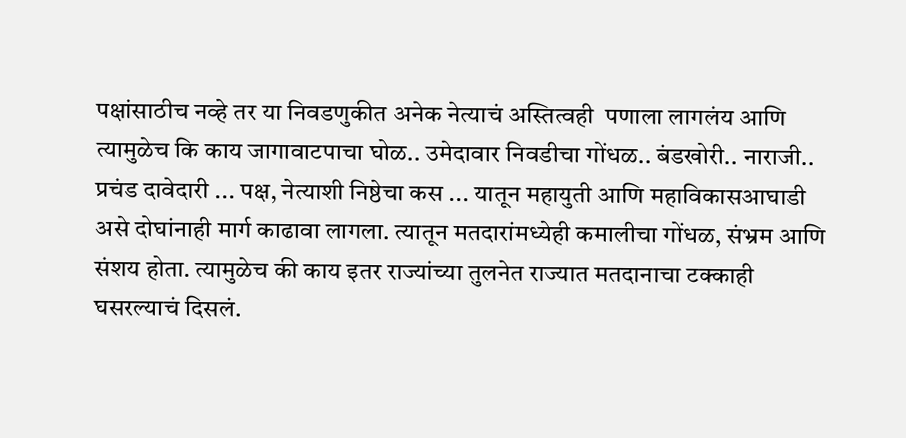पक्षांसाठीच नव्हे तर या निवडणुकीत अनेक नेत्याचं अस्तित्वही  पणाला लागलंय आणि त्यामुळेच कि काय जागावाटपाचा घोळ.. उमेदावार निवडीचा गोंधळ.. बंडखोरी.. नाराजी.. प्रचंड दावेदारी ... पक्ष, नेत्याशी निष्ठेचा कस ... यातून महायुती आणि महाविकासआघाडी असे दोघांनाही मार्ग काढावा लागला. त्यातून मतदारांमध्येही कमालीचा गोंधळ, संभ्रम आणि संशय होता. त्यामुळेच की काय इतर राज्यांच्या तुलनेत राज्यात मतदानाचा टक्काही घसरल्याचं दिसलं.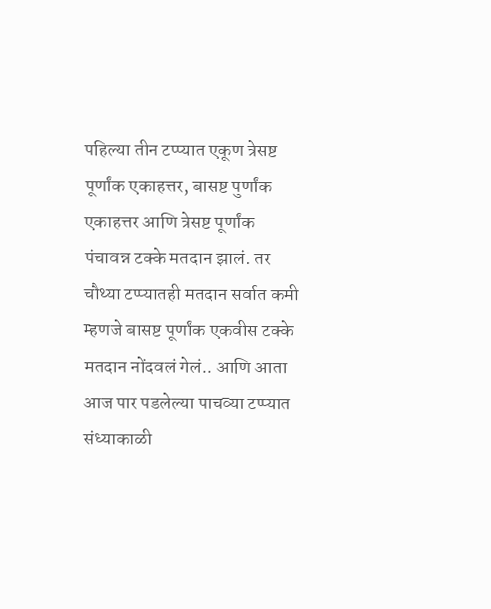पहिल्या तीन टप्प्यात एकूण त्रेसष्ट पूर्णांक एकाहत्तर, बासष्ट पुर्णांक एकाहत्तर आणि त्रेसष्ट पूर्णांक पंचावन्न टक्के मतदान झालं. तर चौथ्या टप्प्यातही मतदान सर्वात कमी म्हणजे बासष्ट पूर्णांक एकवीस टक्के मतदान नोंदवलं गेलं.. आणि आता आज पार पडलेल्या पाचव्या टप्प्यात संध्याकाळी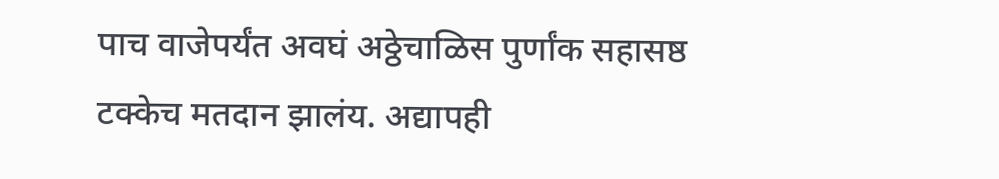पाच वाजेपर्यंत अवघं अठ्ठेचाळिस पुर्णांक सहासष्ठ टक्केच मतदान झालंय. अद्यापही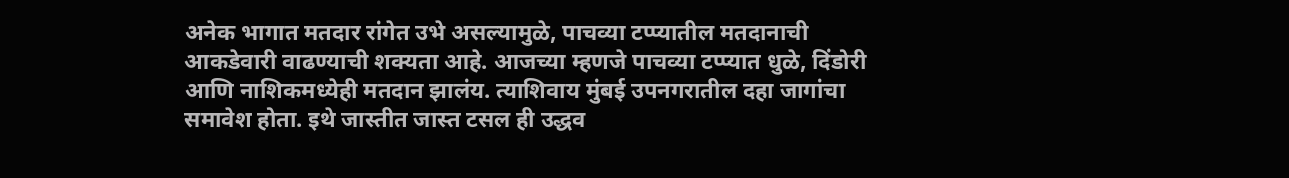अनेक भागात मतदार रांगेत उभे असल्यामुळे, पाचव्या टप्प्यातील मतदानाची आकडेवारी वाढण्याची शक्यता आहे. आजच्या म्हणजे पाचव्या टप्प्यात धुळे, दिंडोरी आणि नाशिकमध्येही मतदान झालंय. त्याशिवाय मुंबई उपनगरातील दहा जागांचा समावेश होता. इथे जास्तीत जास्त टसल ही उद्धव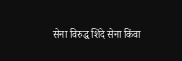सेना विरुद्ध शिंदे सेना किंवा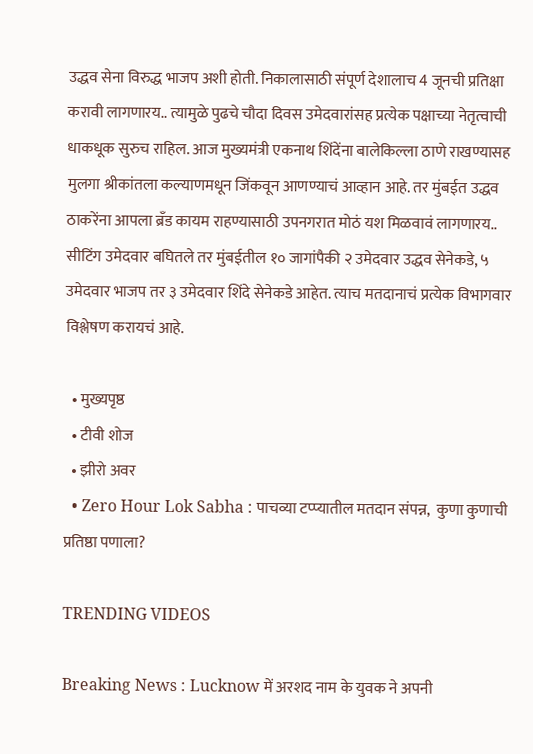उद्धव सेना विरुद्ध भाजप अशी होती. निकालासाठी संपूर्ण देशालाच 4 जूनची प्रतिक्षा करावी लागणारय.. त्यामुळे पुढचे चौदा दिवस उमेदवारांसह प्रत्येक पक्षाच्या नेतृत्वाची धाकधूक सुरुच राहिल. आज मुख्यमंत्री एकनाथ शिंदेंना बालेकिल्ला ठाणे राखण्यासह मुलगा श्रीकांतला कल्याणमधून जिंकवून आणण्याचं आव्हान आहे. तर मुंबईत उद्धव ठाकरेंना आपला ब्रँड कायम राहण्यासाठी उपनगरात मोठं यश मिळवावं लागणारय.. सीटिंग उमेदवार बघितले तर मुंबईतील १० जागांपैकी २ उमेदवार उद्धव सेनेकडे, ५ उमेदवार भाजप तर ३ उमेदवार शिंदे सेनेकडे आहेत. त्याच मतदानाचं प्रत्येक विभागवार विश्लेषण करायचं आहे.

  • मुख्यपृष्ठ
  • टीवी शोज
  • झीरो अवर
  • Zero Hour Lok Sabha : पाचव्या टप्प्यातील मतदान संपन्न,  कुणा कुणाची प्रतिष्ठा पणाला?

TRENDING VIDEOS

Breaking News : Lucknow में अरशद नाम के युवक ने अपनी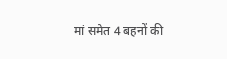मां समेत 4 बहनों की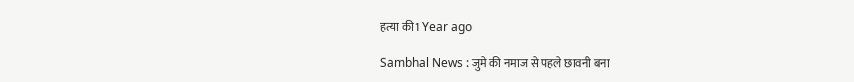हत्या की1 Year ago

Sambhal News : जुमे की नमाज से पहले छावनी बना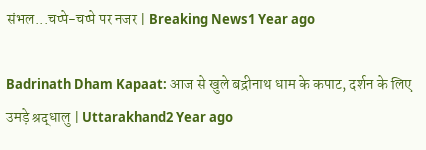संभल...चप्पे-चप्पे पर नजर | Breaking News1 Year ago

Badrinath Dham Kapaat: आज से खुले बद्रीनाथ धाम के कपाट, दर्शन के लिए उमड़े श्रद्धालु | Uttarakhand2 Year ago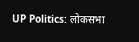UP Politics: लोकसभा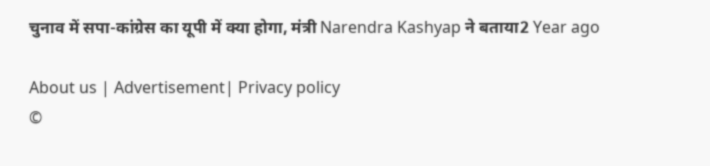चुनाव में सपा-कांग्रेस का यूपी में क्या होगा, मंत्री Narendra Kashyap ने बताया2 Year ago

About us | Advertisement| Privacy policy
©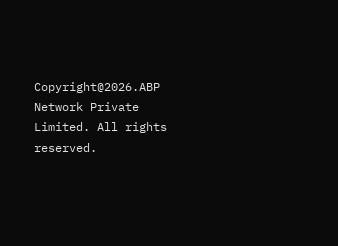Copyright@2026.ABP Network Private Limited. All rights reserved.